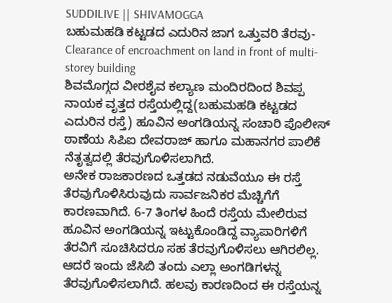SUDDILIVE || SHIVAMOGGA
ಬಹುಮಹಡಿ ಕಟ್ಟಡದ ಎದುರಿನ ಜಾಗ ಒತ್ತುವರಿ ತೆರವು-Clearance of encroachment on land in front of multi-storey building
ಶಿವಮೊಗ್ಗದ ವೀರಶೈವ ಕಲ್ಯಾಣ ಮಂದಿರದಿಂದ ಶಿವಪ್ಪ ನಾಯಕ ವೃತ್ತದ ರಸ್ತೆಯಲ್ಲಿದ್ದ(ಬಹುಮಹಡಿ ಕಟ್ಟಡದ ಎದುರಿನ ರಸ್ತೆ) ಹೂವಿನ ಅಂಗಡಿಯನ್ನ ಸಂಚಾರಿ ಪೊಲೀಸ್ ಠಾಣೆಯ ಸಿಪಿಐ ದೇವರಾಜ್ ಹಾಗೂ ಮಹಾನಗರ ಪಾಲಿಕೆ ನೆತೃತ್ವದಲ್ಲಿ ತೆರವುಗೊಳಿಸಲಾಗಿದೆ.
ಅನೇಕ ರಾಜಕಾರಣದ ಒತ್ತಡದ ನಡುವೆಯೂ ಈ ರಸ್ತೆ ತೆರವುಗೊಳಿಸಿರುವುದು ಸಾರ್ವಜನಿಕರ ಮೆಚ್ಚಿಗೆಗೆ ಕಾರಣವಾಗಿದೆ. 6-7 ತಿಂಗಳ ಹಿಂದೆ ರಸ್ತೆಯ ಮೇಲಿರುವ ಹೂವಿನ ಅಂಗಡಿಯನ್ನ ಇಟ್ಟುಕೊಂಡಿದ್ದ ವ್ಯಾಪಾರಿಗಳಿಗೆ ತೆರವಿಗೆ ಸೂಚಿಸಿದರೂ ಸಹ ತೆರವುಗೊಳಿಸಲು ಆಗಿರಲಿಲ್ಲ.
ಆದರೆ ಇಂದು ಜೆಸಿಬಿ ತಂದು ಎಲ್ಲಾ ಅಂಗಡಿಗಳನ್ನ ತೆರವುಗೊಳಿಸಲಾಗಿದೆ. ಹಲವು ಕಾರಣದಿಂದ ಈ ರಸ್ತೆಯನ್ನ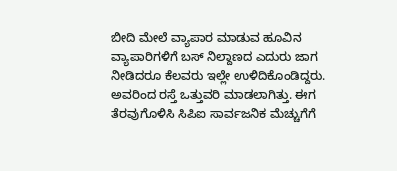ಬೀದಿ ಮೇಲೆ ವ್ಯಾಪಾರ ಮಾಡುವ ಹೂವಿನ ವ್ಯಾಪಾರಿಗಳಿಗೆ ಬಸ್ ನಿಲ್ದಾಣದ ಎದುರು ಜಾಗ ನೀಡಿದರೂ ಕೆಲವರು ಇಲ್ಲೇ ಉಳಿದಿಕೊಂಡಿದ್ದರು. ಅವರಿಂದ ರಸ್ತೆ ಒತ್ತುವರಿ ಮಾಡಲಾಗಿತ್ತು. ಈಗ ತೆರವುಗೊಳಿಸಿ ಸಿಪಿಐ ಸಾರ್ವಜನಿಕ ಮೆಚ್ಚುಗೆಗೆ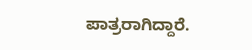ಪಾತ್ರರಾಗಿದ್ದಾರೆ.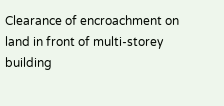Clearance of encroachment on land in front of multi-storey building